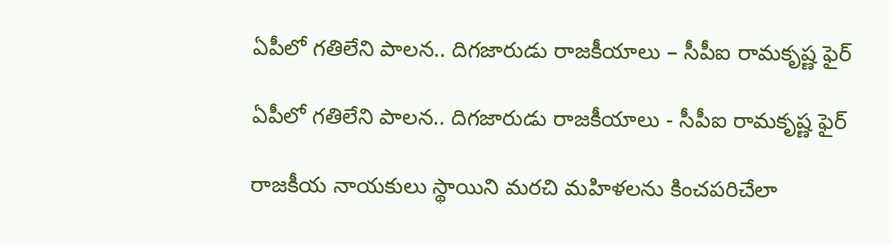ఏపీలో గతిలేని పాల‌న‌.. దిగ‌జారుడు రాజ‌కీయాలు – సీపీఐ రామ‌కృష్ణ ఫైర్‌

ఏపీలో గతిలేని పాల‌న‌.. దిగ‌జారుడు రాజ‌కీయాలు - సీపీఐ రామ‌కృష్ణ ఫైర్‌

రాజకీయ నాయకులు స్థాయిని మరచి మహిళలను కించపరిచేలా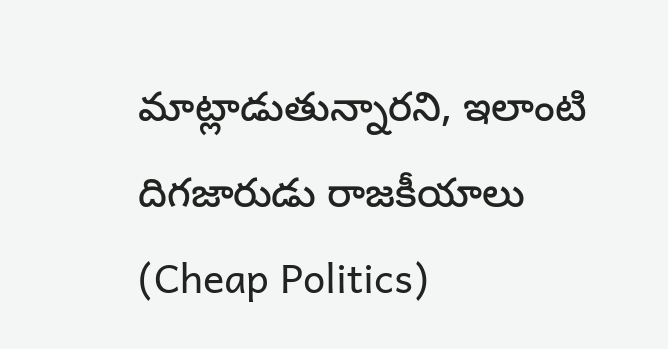మాట్లాడుతున్నారని, ఇలాంటి దిగజారుడు రాజకీయాలు (Cheap Politics)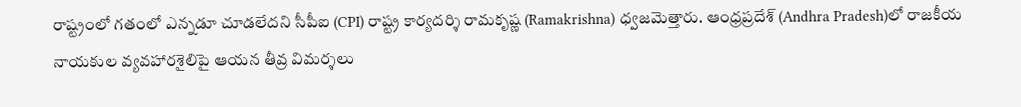రాష్ట్రంలో గతంలో ఎన్నడూ చూడలేదని సీపీఐ (CPI) రాష్ట్ర కార్యదర్శి రామకృష్ణ (Ramakrishna) ధ్వ‌జ‌మెత్తారు. ఆంధ్రప్రదేశ్‌ (Andhra Pradesh)లో రాజకీయ నాయకుల వ్యవహారశైలిపై ఆయ‌న తీవ్ర విమర్శలు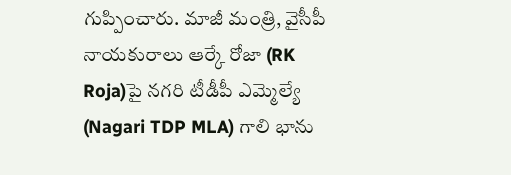గుప్పించారు. మాజీ మంత్రి, వైసీపీ నాయకురాలు ఆర్కే రోజా (RK Roja)పై నగరి టీడీపీ ఎమ్మెల్యే (Nagari TDP MLA) గాలి భాను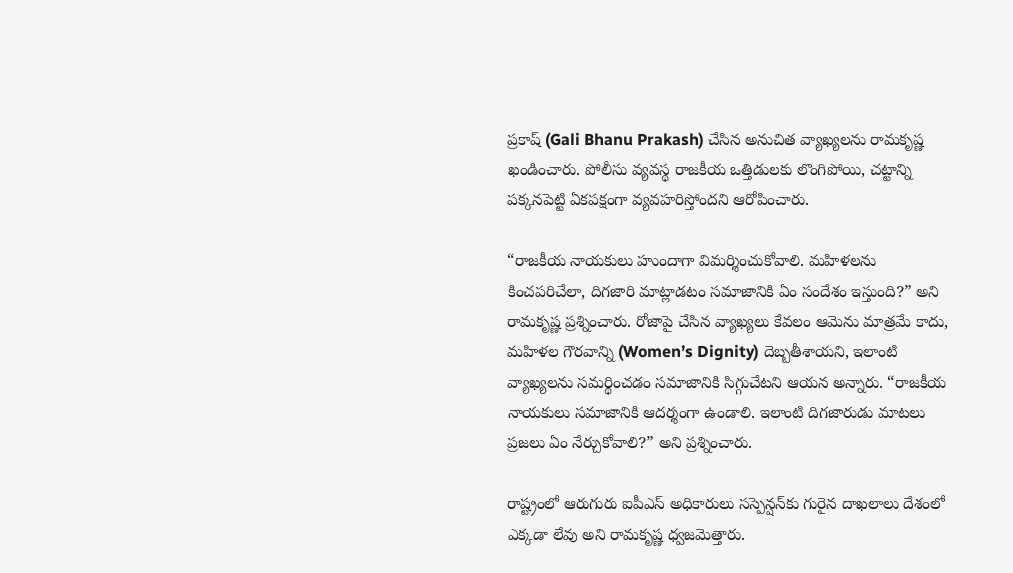ప్రకాష్ (Gali Bhanu Prakash) చేసిన అనుచిత వ్యాఖ్యలను రామకృష్ణ ఖండించారు. పోలీసు వ్యవస్థ రాజకీయ ఒత్తిడులకు లొంగిపోయి, చట్టాన్ని పక్కనపెట్టి ఏకపక్షంగా వ్యవహరిస్తోందని ఆరోపించారు.

“రాజకీయ నాయకులు హుందాగా విమర్శించుకోవాలి. మహిళలను కించపరిచేలా, దిగజారి మాట్లాడటం సమాజానికి ఏం సందేశం ఇస్తుంది?” అని రామకృష్ణ ప్రశ్నించారు. రోజాపై చేసిన వ్యాఖ్యలు కేవలం ఆమెను మాత్రమే కాదు, మహిళల గౌరవాన్ని (Women’s Dignity) దెబ్బతీశాయని, ఇలాంటి వ్యాఖ్యలను సమర్థించడం సమాజానికి సిగ్గుచేటని ఆయన అన్నారు. “రాజకీయ నాయకులు సమాజానికి ఆదర్శంగా ఉండాలి. ఇలాంటి దిగజారుడు మాటలు ప్రజలు ఏం నేర్చుకోవాలి?” అని ప్రశ్నించారు.

రాష్ట్రంలో ఆరుగురు ఐపీఎస్ అధికారులు సస్పెన్షన్‌కు గురైన దాఖలాలు దేశంలో ఎక్కడా లేవు అని రామకృష్ణ ధ్వ‌జ‌మెత్తారు.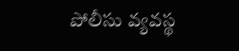పోలీసు వ్యవస్థ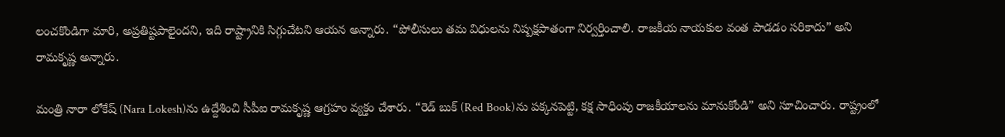లంచకొండిగా మారి, అప్రతిష్టపాలైందని, ఇది రాష్ట్రానికి సిగ్గుచేటని ఆయన అన్నారు. “పోలీసులు తమ విధులను నిష్పక్షపాతంగా నిర్వర్తించాలి. రాజకీయ నాయకుల వంత పాడ‌డం సరికాదు” అని రామకృష్ణ అన్నారు.

మంత్రి నారా లోకేష్‌ (Nara Lokesh)ను ఉద్దేశించి సీపీఐ రామ‌కృష్ణ ఆగ్ర‌హం వ్య‌క్తం చేశారు. “రెడ్ బుక్‌ (Red Book)ను పక్కనపెట్టి, కక్ష సాధింపు రాజకీయాలను మానుకోండి” అని సూచించారు. రాష్ట్రంలో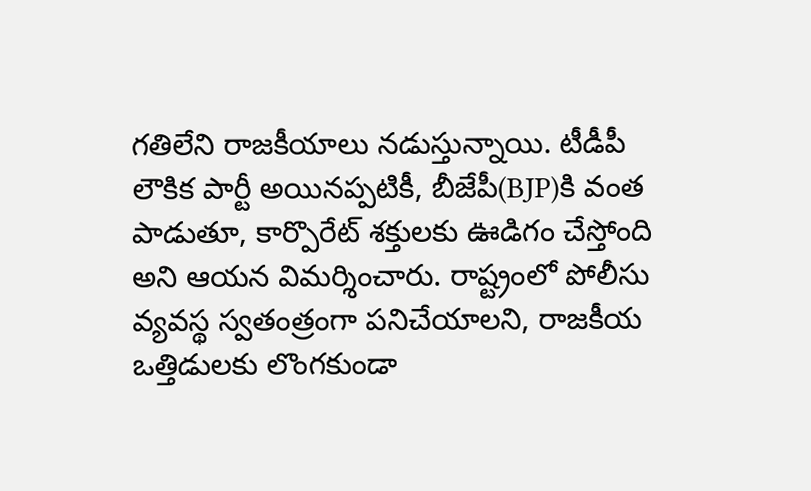గతిలేని రాజకీయాలు నడుస్తున్నాయి. టీడీపీ లౌకిక పార్టీ అయినప్పటికీ, బీజేపీ(BJP)కి వంత పాడుతూ, కార్పొరేట్ శక్తులకు ఊడిగం చేస్తోంది అని ఆయన విమర్శించారు. రాష్ట్రంలో పోలీసు వ్యవస్థ స్వతంత్రంగా పనిచేయాలని, రాజకీయ ఒత్తిడులకు లొంగకుండా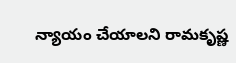న్యాయం చేయాలని రామకృష్ణ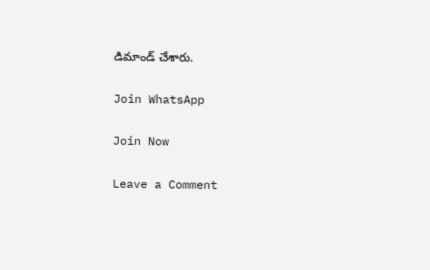డిమాండ్ చేశారు.

Join WhatsApp

Join Now

Leave a Comment